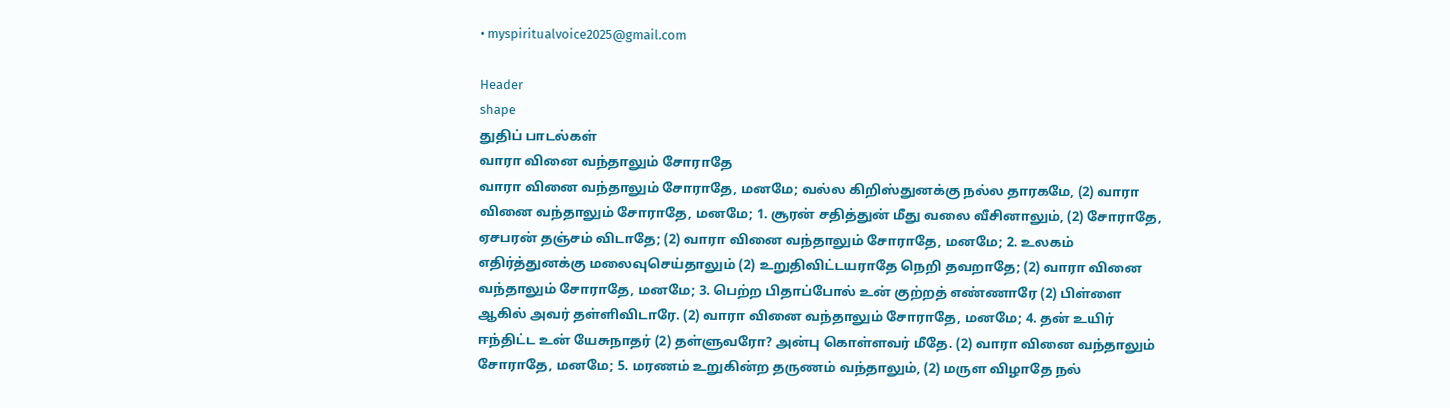• myspiritualvoice2025@gmail.com

Header
shape
துதிப் பாடல்கள்
வாரா வினை வந்தாலும் சோராதே
வாரா வினை வந்தாலும் சோராதே, மனமே; வல்ல கிறிஸ்துனக்கு நல்ல தாரகமே, (2) வாரா வினை வந்தாலும் சோராதே, மனமே; 1. சூரன் சதித்துன் மீது வலை வீசினாலும், (2) சோராதே, ஏசபரன் தஞ்சம் விடாதே; (2) வாரா வினை வந்தாலும் சோராதே, மனமே; 2. உலகம் எதிர்த்துனக்கு மலைவுசெய்தாலும் (2) உறுதிவிட்டயராதே நெறி தவறாதே; (2) வாரா வினை வந்தாலும் சோராதே, மனமே; 3. பெற்ற பிதாப்போல் உன் குற்றத் எண்ணாரே (2) பிள்ளை ஆகில் அவர் தள்ளிவிடாரே. (2) வாரா வினை வந்தாலும் சோராதே, மனமே; 4. தன் உயிர் ஈந்திட்ட உன் யேசுநாதர் (2) தள்ளுவரோ? அன்பு கொள்ளவர் மீதே. (2) வாரா வினை வந்தாலும் சோராதே, மனமே; 5. மரணம் உறுகின்ற தருணம் வந்தாலும், (2) மருள விழாதே நல்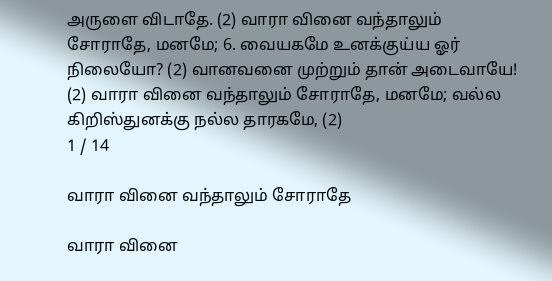அருளை விடாதே. (2) வாரா வினை வந்தாலும் சோராதே, மனமே; 6. வையகமே உனக்குய்ய ஓர் நிலையோ? (2) வானவனை முற்றும் தான் அடைவாயே! (2) வாரா வினை வந்தாலும் சோராதே, மனமே; வல்ல கிறிஸ்துனக்கு நல்ல தாரகமே, (2)
1 / 14

வாரா வினை வந்தாலும் சோராதே

வாரா வினை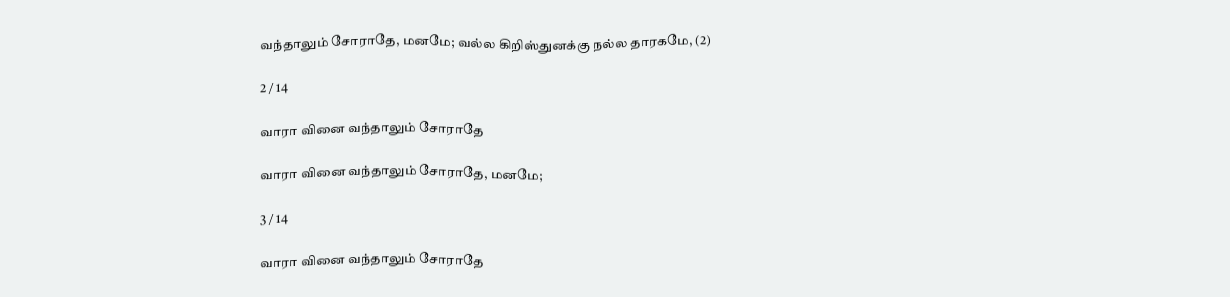வந்தாலும் சோராதே, மனமே; வல்ல கிறிஸ்துனக்கு நல்ல தாரகமே, (2)

2 / 14

வாரா வினை வந்தாலும் சோராதே

வாரா வினை வந்தாலும் சோராதே, மனமே;

3 / 14

வாரா வினை வந்தாலும் சோராதே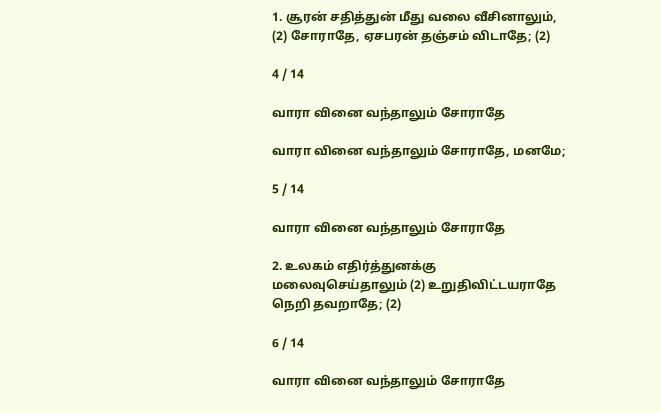1. சூரன் சதித்துன் மீது வலை வீசினாலும், (2) சோராதே, ஏசபரன் தஞ்சம் விடாதே; (2)

4 / 14

வாரா வினை வந்தாலும் சோராதே

வாரா வினை வந்தாலும் சோராதே, மனமே;

5 / 14

வாரா வினை வந்தாலும் சோராதே

2. உலகம் எதிர்த்துனக்கு மலைவுசெய்தாலும் (2) உறுதிவிட்டயராதே நெறி தவறாதே; (2)

6 / 14

வாரா வினை வந்தாலும் சோராதே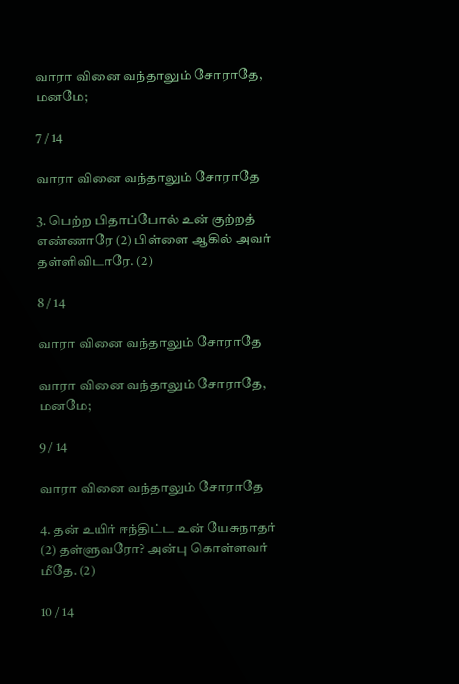வாரா வினை வந்தாலும் சோராதே, மனமே;

7 / 14

வாரா வினை வந்தாலும் சோராதே

3. பெற்ற பிதாப்போல் உன் குற்றத் எண்ணாரே (2) பிள்ளை ஆகில் அவர் தள்ளிவிடாரே. (2)

8 / 14

வாரா வினை வந்தாலும் சோராதே

வாரா வினை வந்தாலும் சோராதே, மனமே;

9 / 14

வாரா வினை வந்தாலும் சோராதே

4. தன் உயிர் ஈந்திட்ட உன் யேசுநாதர் (2) தள்ளுவரோ? அன்பு கொள்ளவர் மீதே. (2)

10 / 14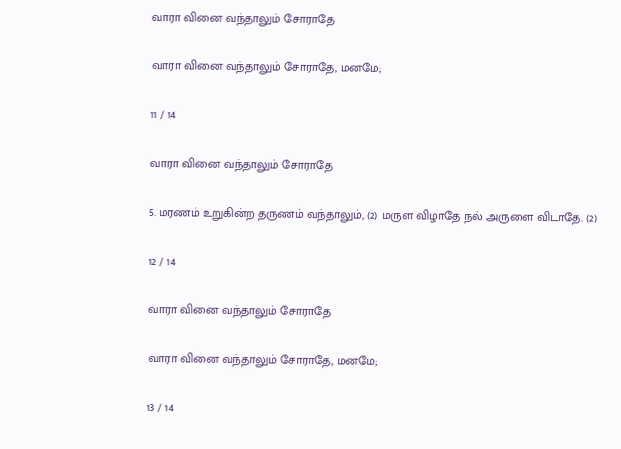வாரா வினை வந்தாலும் சோராதே

வாரா வினை வந்தாலும் சோராதே, மனமே;

11 / 14

வாரா வினை வந்தாலும் சோராதே

5. மரணம் உறுகின்ற தருணம் வந்தாலும், (2) மருள விழாதே நல் அருளை விடாதே. (2)

12 / 14

வாரா வினை வந்தாலும் சோராதே

வாரா வினை வந்தாலும் சோராதே, மனமே;

13 / 14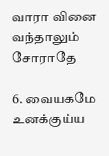வாரா வினை வந்தாலும் சோராதே

6. வையகமே உனக்குய்ய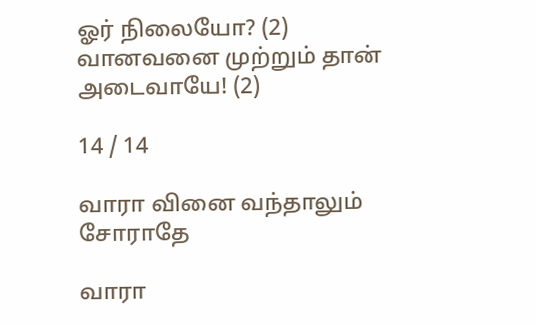ஓர் நிலையோ? (2) வானவனை முற்றும் தான் அடைவாயே! (2)

14 / 14

வாரா வினை வந்தாலும் சோராதே

வாரா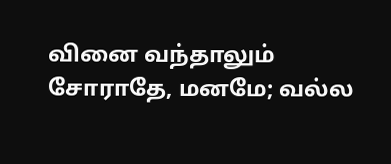வினை வந்தாலும் சோராதே, மனமே; வல்ல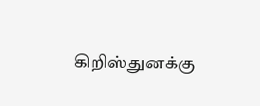கிறிஸ்துனக்கு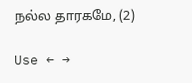நல்ல தாரகமே, (2)

Use ← →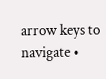arrow keys to navigate •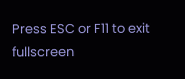Press ESC or F11 to exit fullscreen